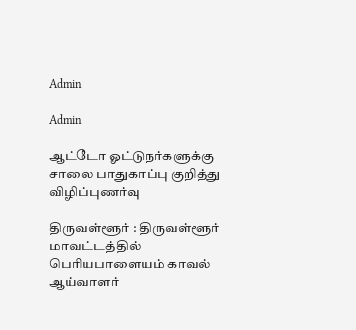Admin

Admin

ஆட்டோ ஓட்டுநர்களுக்கு சாலை பாதுகாப்பு குறித்து விழிப்புணர்வு

திருவள்ளூர் : திருவள்ளூர் மாவட்டத்தில் பெரியபாளையம் காவல் ஆய்வாளர்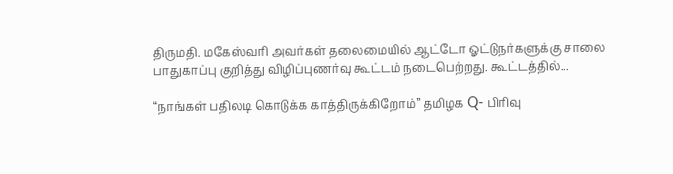திருமதி. மகேஸ்வரி அவர்கள் தலைமையில் ஆட்டோ ஓட்டுநர்களுக்கு சாலை பாதுகாப்பு குறித்து விழிப்புணர்வு கூட்டம் நடைபெற்றது. கூட்டத்தில்...

“நாங்கள் பதிலடி கொடுக்க காத்திருக்கிறோம்” தமிழக Q- பிரிவு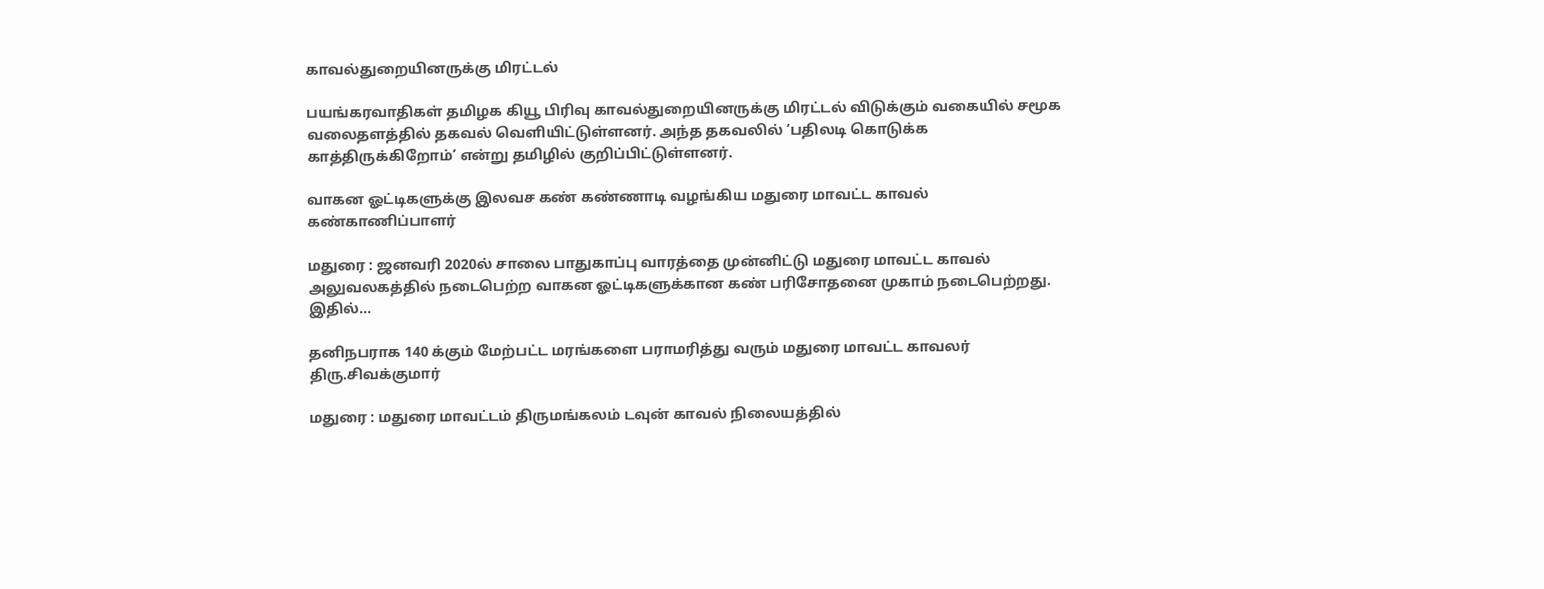காவல்துறையினருக்கு மிரட்டல்

பயங்கரவாதிகள் தமிழக கியூ பிரிவு காவல்துறையினருக்கு மிரட்டல் விடுக்கும் வகையில் சமூக வலைதளத்தில் தகவல் வெளியிட்டுள்ளனர். அந்த தகவலில் ‘பதிலடி கொடுக்க காத்திருக்கிறோம்’ என்று தமிழில் குறிப்பிட்டுள்ளனர்.

வாகன ஓட்டிகளுக்கு இலவச கண் கண்ணாடி வழங்கிய மதுரை மாவட்ட காவல் கண்காணிப்பாளர்

மதுரை : ஜனவரி 2020ல் சாலை பாதுகாப்பு வாரத்தை முன்னிட்டு மதுரை மாவட்ட காவல் அலுவலகத்தில் நடைபெற்ற வாகன ஓட்டிகளுக்கான கண் பரிசோதனை முகாம் நடைபெற்றது. இதில்...

தனிநபராக 140 க்கும் மேற்பட்ட மரங்களை பராமரித்து வரும் மதுரை மாவட்ட காவலர் திரு.சிவக்குமார்

மதுரை : மதுரை மாவட்டம் திருமங்கலம் டவுன் காவல் நிலையத்தில்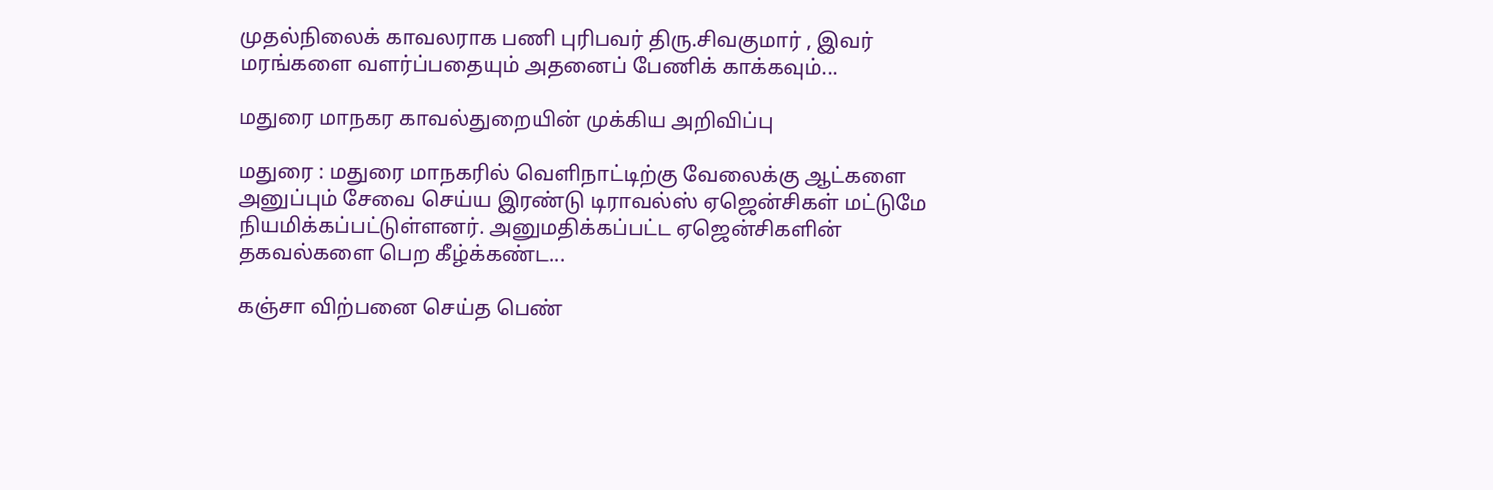முதல்நிலைக் காவலராக பணி புரிபவர் திரு.சிவகுமார் , இவர் மரங்களை வளர்ப்பதையும் அதனைப் பேணிக் காக்கவும்...

மதுரை மாநகர காவல்துறையின் முக்கிய அறிவிப்பு

மதுரை : மதுரை மாநகரில் வெளிநாட்டிற்கு வேலைக்கு ஆட்களை அனுப்பும் சேவை செய்ய இரண்டு டிராவல்ஸ் ஏஜென்சிகள் மட்டுமே நியமிக்கப்பட்டுள்ளனர். அனுமதிக்கப்பட்ட ஏஜென்சிகளின் தகவல்களை பெற கீழ்க்கண்ட...

கஞ்சா விற்பனை செய்த பெண்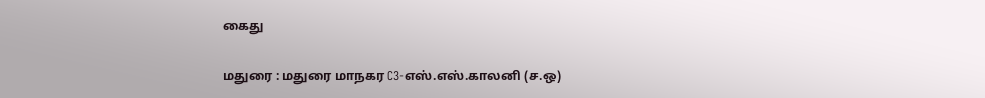கைது

மதுரை : மதுரை மாநகர C3-எஸ்.எஸ்.காலனி (ச.ஒ)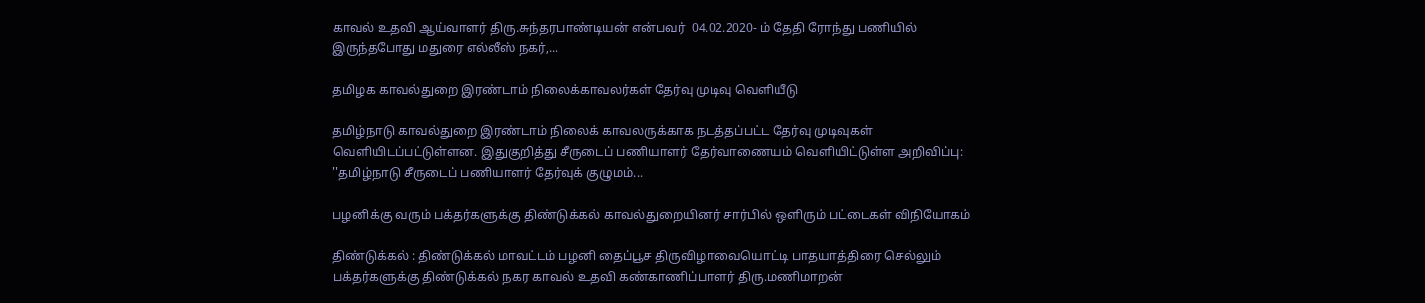காவல் உதவி ஆய்வாளர் திரு.சுந்தரபாண்டியன் என்பவர்  04.02.2020- ம் தேதி ரோந்து பணியில் இருந்தபோது மதுரை எல்லீஸ் நகர்,...

தமிழக காவல்துறை இரண்டாம் நிலைக்காவலர்கள் தேர்வு முடிவு வெளியீடு

தமிழ்நாடு காவல்துறை இரண்டாம் நிலைக் காவலருக்காக நடத்தப்பட்ட தேர்வு முடிவுகள் வெளியிடப்பட்டுள்ளன. இதுகுறித்து சீருடைப் பணியாளர் தேர்வாணையம் வெளியிட்டுள்ள அறிவிப்பு: ''தமிழ்நாடு சீருடைப் பணியாளர் தேர்வுக் குழுமம்...

பழனிக்கு வரும் பக்தர்களுக்கு திண்டுக்கல் காவல்துறையினர் சார்பில் ஒளிரும் பட்டைகள் விநியோகம்

திண்டுக்கல் : திண்டுக்கல் மாவட்டம் பழனி தைப்பூச திருவிழாவையொட்டி பாதயாத்திரை செல்லும் பக்தர்களுக்கு திண்டுக்கல் நகர காவல் உதவி கண்காணிப்பாளர் திரு.மணிமாறன்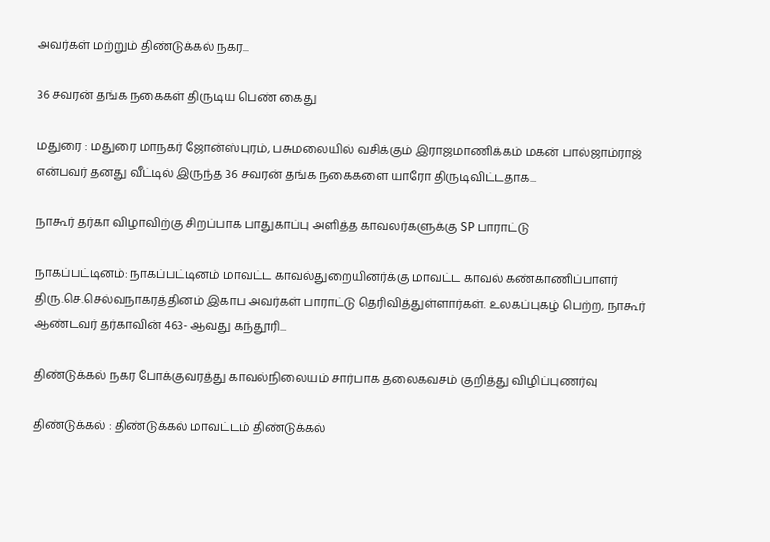அவர்கள் மற்றும் திண்டுக்கல் நகர...

36 சவரன் தங்க நகைகள் திருடிய பெண் கைது

மதுரை : மதுரை மாநகர் ஜோன்ஸ்புரம், பசுமலையில் வசிக்கும் இராஜமாணிக்கம் மகன் பால்ஜாம்ராஜ் என்பவர் தனது வீட்டில் இருந்த 36 சவரன் தங்க நகைகளை யாரோ திருடிவிட்டதாக...

நாகூர் தர்கா விழாவிற்கு சிறப்பாக பாதுகாப்பு அளித்த காவலர்களுக்கு SP பாராட்டு

நாகப்பட்டினம்: நாகப்பட்டினம் மாவட்ட காவல்துறையினர்க்கு மாவட்ட காவல் கண்காணிப்பாளர் திரு.செ.செல்வநாகரத்தினம் இகாப அவர்கள் பாராட்டு தெரிவித்துள்ளார்கள். உலகப்புகழ் பெற்ற, நாகூர் ஆண்டவர் தர்காவின் 463- ஆவது கந்தூரி...

திண்டுக்கல் நகர போக்குவரத்து காவல்நிலையம் சார்பாக தலைகவசம் குறித்து விழிப்புணர்வு

திண்டுக்கல் : திண்டுக்கல் மாவட்டம் திண்டுக்கல்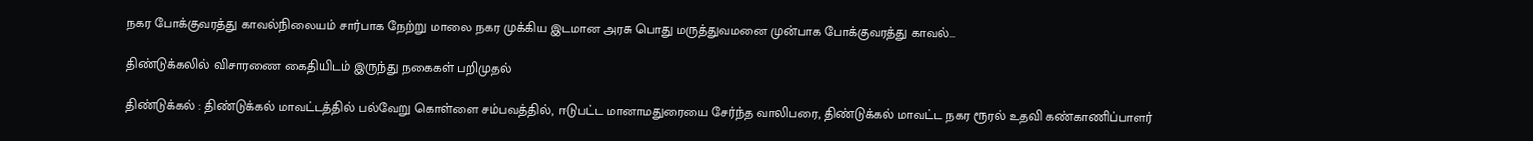நகர போக்குவரத்து காவல்நிலையம் சார்பாக நேற்று மாலை நகர முக்கிய இடமான அரசு பொது மருத்துவமனை முன்பாக போக்குவரத்து காவல்...

திண்டுக்கலில் விசாரணை கைதியிடம் இருந்து நகைகள் பறிமுதல்

திண்டுக்கல் : திண்டுக்கல் மாவட்டத்தில் பல்வேறு கொள்ளை சம்பவத்தில், ஈடுபட்ட மானாமதுரையை சேர்ந்த வாலிபரை, திண்டுக்கல் மாவட்ட நகர ரூரல் உதவி கண்காணிப்பாளர்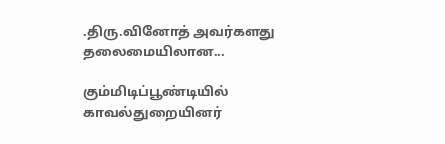.திரு.வினோத் அவர்களது தலைமையிலான...

கும்மிடிப்பூண்டியில் காவல்துறையினர்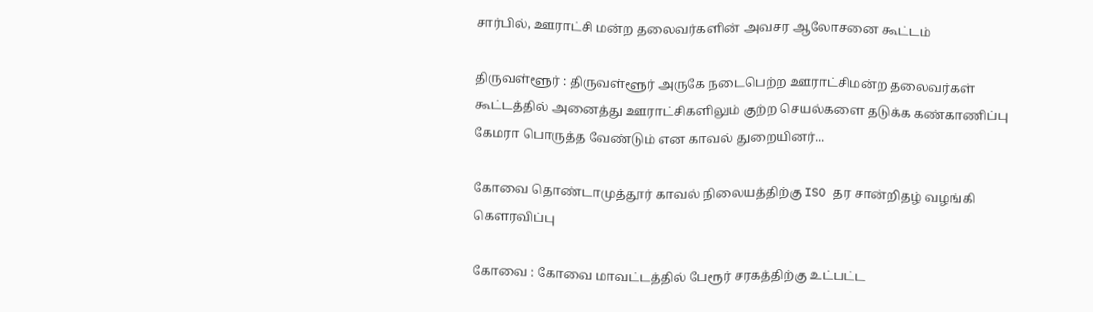சார்பில், ஊராட்சி மன்ற தலைவர்களின் அவசர ஆலோசனை கூட்டம்

திருவள்ளூர் : திருவள்ளூர் அருகே நடைபெற்ற ஊராட்சிமன்ற தலைவர்கள் கூட்டத்தில் அனைத்து ஊராட்சிகளிலும் குற்ற செயல்களை தடுக்க கண்காணிப்பு கேமரா பொருத்த வேண்டும் என காவல் துறையினர்...

கோவை தொண்டாமுத்தூர் காவல் நிலையத்திற்கு ISO தர சான்றிதழ் வழங்கி கௌரவிப்பு

கோவை : கோவை மாவட்டத்தில் பேரூர் சரகத்திற்கு உட்பட்ட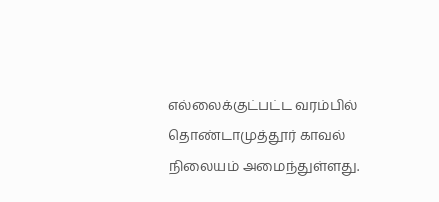எல்லைக்குட்பட்ட வரம்பில் தொண்டாமுத்தூர் காவல் நிலையம் அமைந்துள்ளது.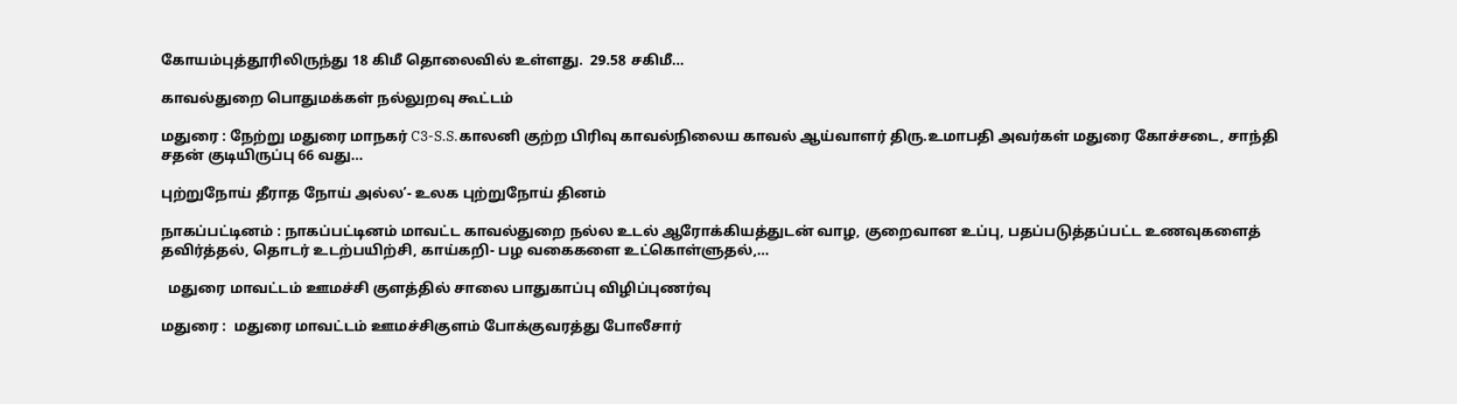கோயம்புத்தூரிலிருந்து 18 கிமீ தொலைவில் உள்ளது.  29.58 சகிமீ...

காவல்துறை பொதுமக்கள் நல்லுறவு கூட்டம்

மதுரை : நேற்று மதுரை மாநகர் C3-S.S.காலனி குற்ற பிரிவு காவல்நிலைய காவல் ஆய்வாளர் திரு.உமாபதி அவர்கள் மதுரை கோச்சடை, சாந்தி சதன் குடியிருப்பு 66 வது...

புற்றுநோய் தீராத நோய் அல்ல’- உலக புற்றுநோய் தினம்

நாகப்பட்டினம் : நாகப்பட்டினம் மாவட்ட காவல்துறை நல்ல உடல் ஆரோக்கியத்துடன் வாழ, குறைவான உப்பு, பதப்படுத்தப்பட்ட உணவுகளைத் தவிர்த்தல், தொடர் உடற்பயிற்சி, காய்கறி- பழ வகைகளை உட்கொள்ளுதல்,...

  மதுரை மாவட்டம் ஊமச்சி குளத்தில் சாலை பாதுகாப்பு விழிப்புணர்வு

மதுரை :  மதுரை மாவட்டம் ஊமச்சிகுளம் போக்குவரத்து போலீசார்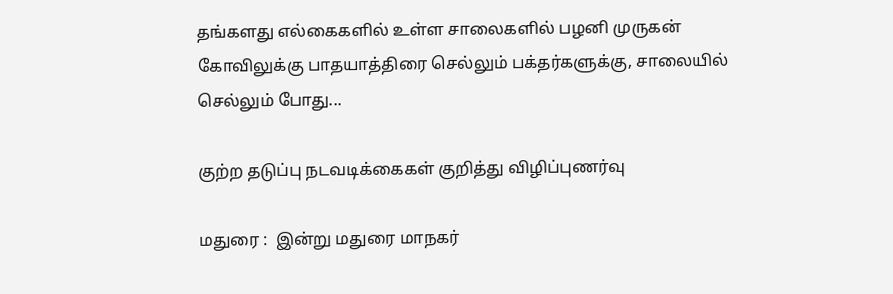தங்களது எல்கைகளில் உள்ள சாலைகளில் பழனி முருகன் கோவிலுக்கு பாதயாத்திரை செல்லும் பக்தர்களுக்கு, சாலையில் செல்லும் போது...

குற்ற தடுப்பு நடவடிக்கைகள் குறித்து விழிப்புணர்வு

மதுரை :  இன்று மதுரை மாநகர்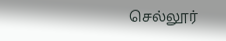செல்லூர்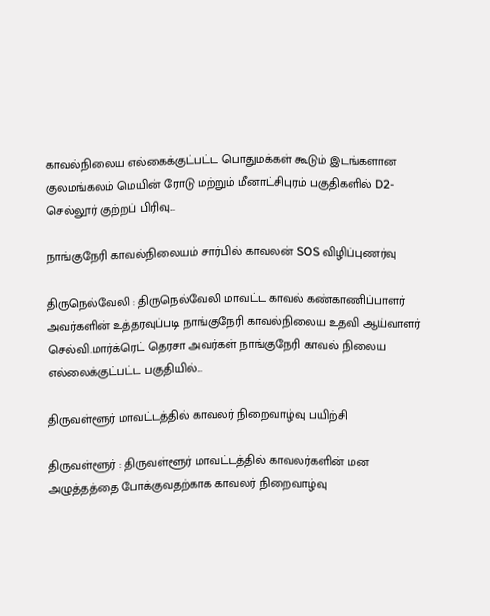காவல்நிலைய எல்கைக்குட்பட்ட பொதுமக்கள் கூடும் இடங்களான குலமங்கலம் மெயின் ரோடு மற்றும் மீனாட்சிபுரம் பகுதிகளில் D2-செல்லூர் குற்றப் பிரிவு...

நாங்குநேரி காவல்நிலையம் சார்பில் காவலன் SOS விழிப்புணர்வு

திருநெல்வேலி : திருநெல்வேலி மாவட்ட காவல் கண்காணிப்பாளர் அவர்களின் உத்தரவுப்படி நாங்குநேரி காவல்நிலைய உதவி ஆய்வாளர் செல்வி.மார்க்ரெட் தெரசா அவர்கள் நாங்குநேரி காவல் நிலைய எல்லைக்குட்பட்ட பகுதியில்...

திருவள்ளூர் மாவட்டத்தில் காவலர் நிறைவாழ்வு பயிற்சி

திருவள்ளூர் : திருவள்ளூர் மாவட்டத்தில் காவலர்களின் மன அழுத்தத்தை போக்குவதற்காக காவலர் நிறைவாழ்வு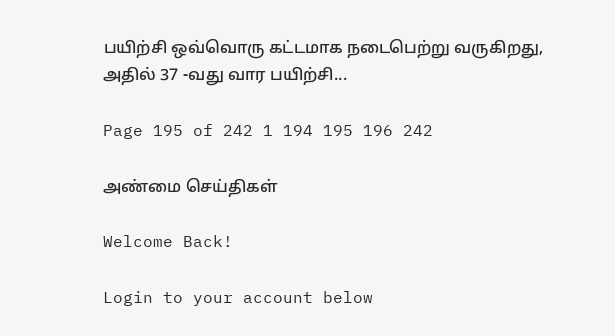பயிற்சி ஒவ்வொரு கட்டமாக நடைபெற்று வருகிறது, அதில் 37 -வது வார பயிற்சி...

Page 195 of 242 1 194 195 196 242

அண்மை செய்திகள்

Welcome Back!

Login to your account below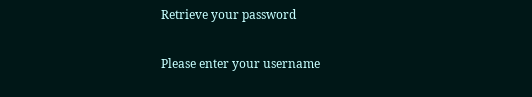Retrieve your password

Please enter your username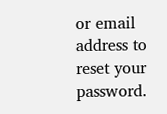or email address to reset your password.